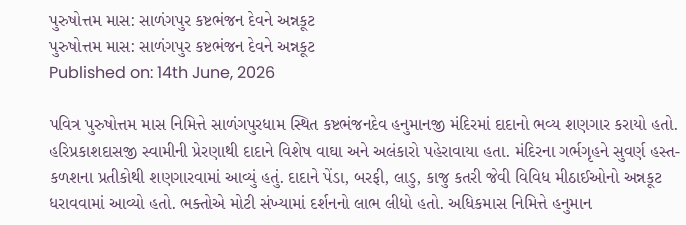પુરુષોત્તમ માસ: સાળંગપુર કષ્ટભંજન દેવને અન્નકૂટ
પુરુષોત્તમ માસ: સાળંગપુર કષ્ટભંજન દેવને અન્નકૂટ
Published on: 14th June, 2026

પવિત્ર પુરુષોત્તમ માસ નિમિત્તે સાળંગપુરધામ સ્થિત કષ્ટભંજનદેવ હનુમાનજી મંદિરમાં દાદાનો ભવ્ય શણગાર કરાયો હતો. હરિપ્રકાશદાસજી સ્વામીની પ્રેરણાથી દાદાને વિશેષ વાઘા અને અલંકારો પહેરાવાયા હતા. મંદિરના ગર્ભગૃહને સુવર્ણ હસ્ત-કળશના પ્રતીકોથી શણગારવામાં આવ્યું હતું. દાદાને પેંડા, બરફી, લાડુ, કાજુ કતરી જેવી વિવિધ મીઠાઈઓનો અન્નકૂટ ધરાવવામાં આવ્યો હતો. ભક્તોએ મોટી સંખ્યામાં દર્શનનો લાભ લીધો હતો. અધિકમાસ નિમિત્તે હનુમાન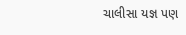ચાલીસા યજ્ઞ પણ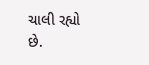ચાલી રહ્યો છે.